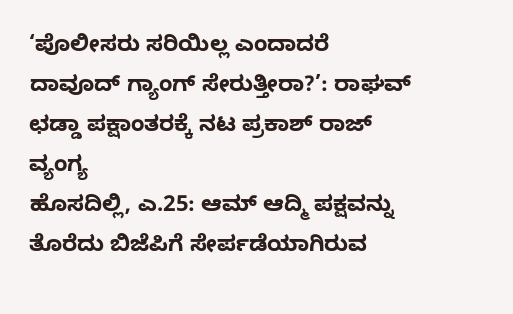‘ಪೊಲೀಸರು ಸರಿಯಿಲ್ಲ ಎಂದಾದರೆ ದಾವೂದ್ ಗ್ಯಾಂಗ್ ಸೇರುತ್ತೀರಾ?’: ರಾಘವ್ ಛಡ್ಡಾ ಪಕ್ಷಾಂತರಕ್ಕೆ ನಟ ಪ್ರಕಾಶ್ ರಾಜ್ ವ್ಯಂಗ್ಯ
ಹೊಸದಿಲ್ಲಿ, ಎ.25: ಆಮ್ ಆದ್ಮಿ ಪಕ್ಷವನ್ನು ತೊರೆದು ಬಿಜೆಪಿಗೆ ಸೇರ್ಪಡೆಯಾಗಿರುವ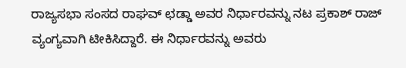ರಾಜ್ಯಸಭಾ ಸಂಸದ ರಾಘವ್ ಛಡ್ಡಾ ಅವರ ನಿರ್ಧಾರವನ್ನು ನಟ ಪ್ರಕಾಶ್ ರಾಜ್ ವ್ಯಂಗ್ಯವಾಗಿ ಟೀಕಿಸಿದ್ದಾರೆ. ಈ ನಿರ್ಧಾರವನ್ನು ಅವರು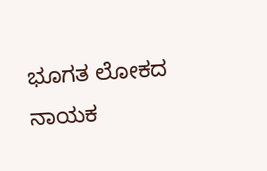ಭೂಗತ ಲೋಕದ ನಾಯಕ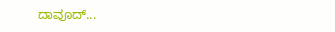ದಾವೂದ್...